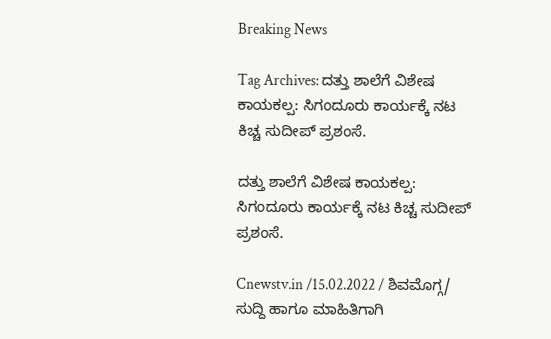Breaking News

Tag Archives: ದತ್ತು ಶಾಲೆಗೆ ವಿಶೇಷ ಕಾಯಕಲ್ಪ: ಸಿಗಂದೂರು ಕಾರ್ಯಕ್ಕೆ ನಟ ಕಿಚ್ಚ ಸುದೀಪ್ ಪ್ರಶಂಸೆ.

ದತ್ತು ಶಾಲೆಗೆ ವಿಶೇಷ ಕಾಯಕಲ್ಪ: ಸಿಗಂದೂರು ಕಾರ್ಯಕ್ಕೆ ನಟ ಕಿಚ್ಚ ಸುದೀಪ್ ಪ್ರಶಂಸೆ.

Cnewstv.in /15.02.2022 / ಶಿವಮೊಗ್ಗ/ ಸುದ್ದಿ ಹಾಗೂ ಮಾಹಿತಿಗಾಗಿ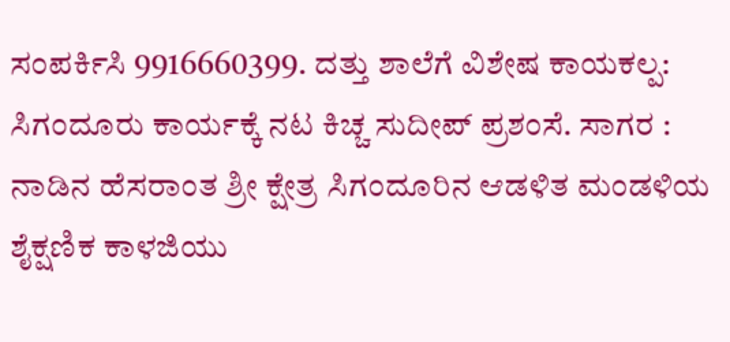ಸಂಪರ್ಕಿಸಿ 9916660399. ದತ್ತು ಶಾಲೆಗೆ ವಿಶೇಷ ಕಾಯಕಲ್ಪ: ಸಿಗಂದೂರು ಕಾರ್ಯಕ್ಕೆ ನಟ ಕಿಚ್ಚ ಸುದೀಪ್ ಪ್ರಶಂಸೆ. ಸಾಗರ : ನಾಡಿನ ಹೆಸರಾಂತ ಶ್ರೀ ಕ್ಷೇತ್ರ ಸಿಗಂದೂರಿನ ಆಡಳಿತ ಮಂಡಳಿಯ ಶೈಕ್ಷಣಿಕ ಕಾಳಜಿಯು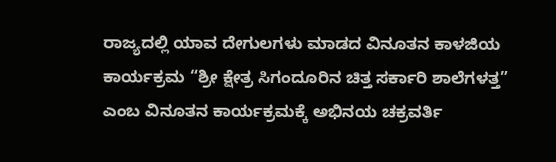ರಾಜ್ಯದಲ್ಲಿ ಯಾವ ದೇಗುಲಗಳು ಮಾಡದ ವಿನೂತನ ಕಾಳಜಿಯ ಕಾರ್ಯಕ್ರಮ “ಶ್ರೀ ಕ್ಷೇತ್ರ ಸಿಗಂದೂರಿನ ಚಿತ್ತ ಸರ್ಕಾರಿ ಶಾಲೆಗಳತ್ತ” ಎಂಬ ವಿನೂತನ ಕಾರ್ಯಕ್ರಮಕ್ಕೆ ಅಭಿನಯ ಚಕ್ರವರ್ತಿ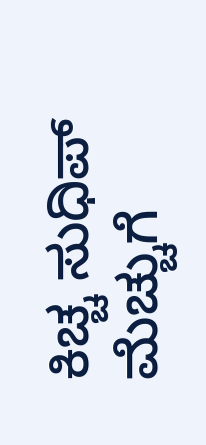ಕಿಚ್ಚ ಸುಧಿಪ್ ಮೆಚ್ಚುಗೆ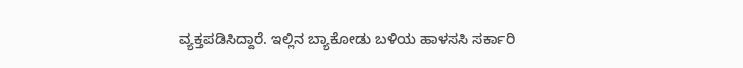ವ್ಯಕ್ತಪಡಿಸಿದ್ದಾರೆ. ಇಲ್ಲಿನ ಬ್ಯಾಕೋಡು ಬಳಿಯ ಹಾಳಸಸಿ ಸರ್ಕಾರಿ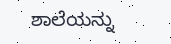ಶಾಲೆಯನ್ನು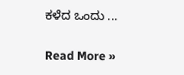ಕಳೆದ ಒಂದು ...

Read More »